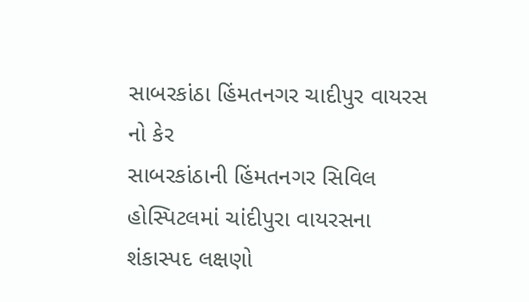સાબરકાંઠા હિંમતનગર ચાદીપુર વાયરસ નો કેર
સાબરકાંઠાની હિંમતનગર સિવિલ હોસ્પિટલમાં ચાંદીપુરા વાયરસના શંકાસ્પદ લક્ષણો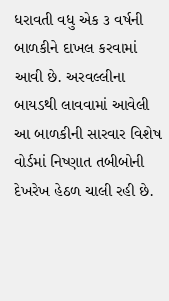ધરાવતી વધુ એક ૩ વર્ષની બાળકીને દાખલ કરવામાં આવી છે. અરવલ્લીના બાયડથી લાવવામાં આવેલી આ બાળકીની સારવાર વિશેષ વોર્ડમાં નિષ્ણાત તબીબોની દેખરેખ હેઠળ ચાલી રહી છે.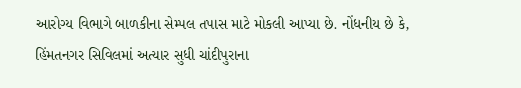આરોગ્ય વિભાગે બાળકીના સેમ્પલ તપાસ માટે મોકલી આપ્યા છે. નોંધનીય છે કે, હિંમતનગર સિવિલમાં અત્યાર સુધી ચાંદીપુરાના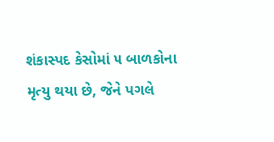શંકાસ્પદ કેસોમાં ૫ બાળકોના મૃત્યુ થયા છે, જેને પગલે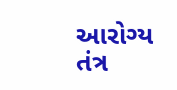આરોગ્ય તંત્ર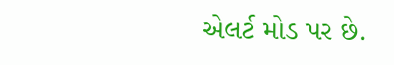એલર્ટ મોડ પર છે.